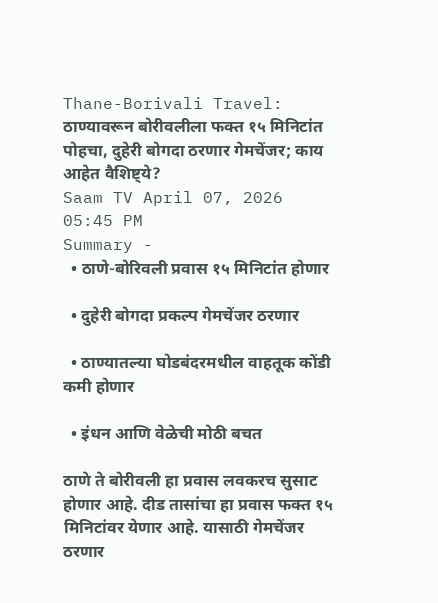Thane-Borivali Travel: ठाण्यावरून बोरीवलीला फक्त १५ मिनिटांत पोहचा, दुहेरी बोगदा ठरणार गेमचेंजर; काय आहेत वैशिष्ट्ये?
Saam TV April 07, 2026 05:45 PM
Summary -
  • ठाणे-बोरिवली प्रवास १५ मिनिटांत होणार

  • दुहेरी बोगदा प्रकल्प गेमचेंजर ठरणार

  • ठाण्यातल्या घोडबंदरमधील वाहतूक कोंडी कमी होणार

  • इंधन आणि वेळेची मोठी बचत

ठाणे ते बोरीवली हा प्रवास लवकरच सुसाट होणार आहे. दीड तासांचा हा प्रवास फक्त १५ मिनिटांवर येणार आहे. यासाठी गेमचेंजर ठरणार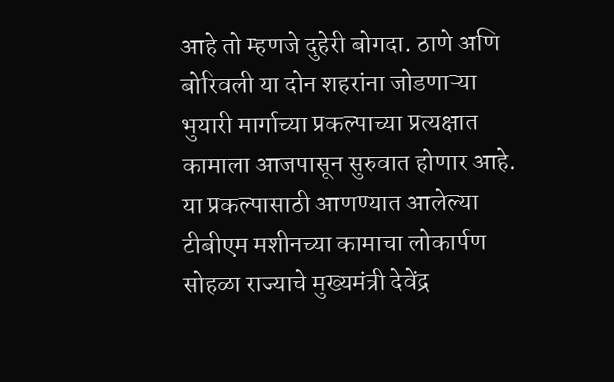आहे तो म्हणजे दुहेरी बोगदा. ठाणे अणि बोरिवली या दोन शहरांना जोडणाऱ्या भुयारी मार्गाच्या प्रकल्पाच्या प्रत्यक्षात कामाला आजपासून सुरुवात होणार आहे. या प्रकल्पासाठी आणण्यात आलेल्या टीबीएम मशीनच्या कामाचा लोकार्पण सोहळा राज्याचे मुख्यमंत्री देवेंद्र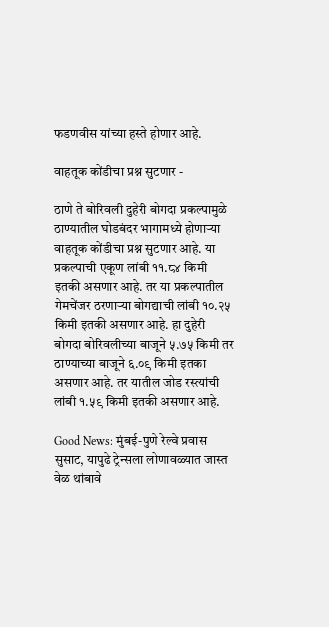फडणवीस यांच्या हस्ते होणार आहे.

वाहतूक कोंडीचा प्रश्न सुटणार -

ठाणे ते बोरिवली दुहेरी बोगदा प्रकल्पामुळे ठाण्यातील घोडबंदर भागामध्ये होणाऱ्या वाहतूक कोंडीचा प्रश्न सुटणार आहे. या प्रकल्पाची एकूण लांबी ११.८४ किमी इतकी असणार आहे. तर या प्रकल्पातील गेमचेंजर ठरणाऱ्या बोगद्याची लांबी १०.२५ किमी इतकी असणार आहे. हा दुहेरी बोगदा बोरिवलीच्या बाजूने ५.७५ किमी तर ठाण्याच्या बाजूने ६.०९ किमी इतका असणार आहे. तर यातील जोड रस्त्यांची लांबी १.५९ किमी इतकी असणार आहे.

Good News: मुंबई-पुणे रेल्वे प्रवास सुसाट, यापुढे ट्रेन्सला लोणावळ्यात जास्त वेळ थांबावे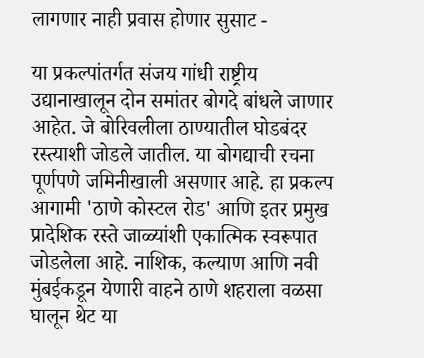लागणार नाही प्रवास होणार सुसाट -

या प्रकल्पांतर्गत संजय गांधी राष्ट्रीय उद्यानाखालून दोन समांतर बोगदे बांधले जाणार आहेत. जे बोरिवलीला ठाण्यातील घोडबंदर रस्त्याशी जोडले जातील. या बोगद्याची रचना पूर्णपणे जमिनीखाली असणार आहे. हा प्रकल्प आगामी 'ठाणे कोस्टल रोड' आणि इतर प्रमुख प्रादेशिक रस्ते जाळ्यांशी एकात्मिक स्वरूपात जोडलेला आहे. नाशिक, कल्याण आणि नवी मुंबईकडून येणारी वाहने ठाणे शहराला वळसा घालून थेट या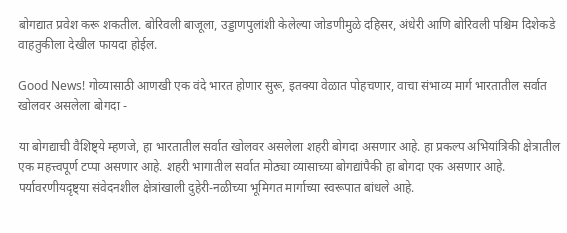बोगद्यात प्रवेश करू शकतील. बोरिवली बाजूला, उड्डाणपुलांशी केलेल्या जोडणीमुळे दहिसर, अंधेरी आणि बोरिवली पश्चिम दिशेकडे वाहतुकीला देखील फायदा होईल.

Good News! गोव्यासाठी आणखी एक वंदे भारत होणार सुरू, इतक्या वेळात पोहचणार, वाचा संभाव्य मार्ग भारतातील सर्वात खोलवर असलेला बोगदा -

या बोगद्याची वैशिष्ट्ये म्हणजे, हा भारतातील सर्वात खोलवर असलेला शहरी बोगदा असणार आहे. हा प्रकल्प अभियांत्रिकी क्षेत्रातील एक महत्त्वपूर्ण टप्पा असणार आहे. शहरी भागातील सर्वात मोठ्या व्यासाच्या बोगद्यांपैकी हा बोगदा एक असणार आहे. पर्यावरणीयदृष्ट्या संवेदनशील क्षेत्रांखाली दुहेरी-नळीच्या भूमिगत मार्गाच्या स्वरूपात बांधले आहे.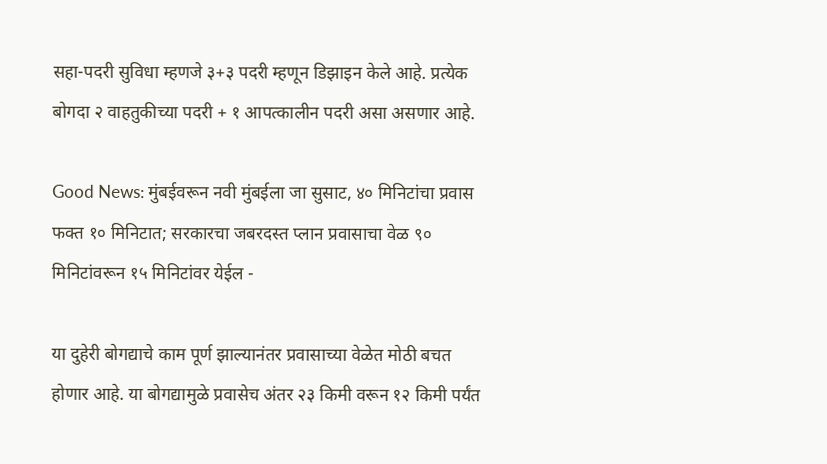सहा-पदरी सुविधा म्हणजे ३+३ पदरी म्हणून डिझाइन केले आहे. प्रत्येक बोगदा २ वाहतुकीच्या पदरी + १ आपत्कालीन पदरी असा असणार आहे.

Good News: मुंबईवरून नवी मुंबईला जा सुसाट, ४० मिनिटांचा प्रवास फक्त १० मिनिटात; सरकारचा जबरदस्त प्लान प्रवासाचा वेळ ९० मिनिटांवरून १५ मिनिटांवर येईल -

या दुहेरी बोगद्याचे काम पूर्ण झाल्यानंतर प्रवासाच्या वेळेत मोठी बचत होणार आहे. या बोगद्यामुळे प्रवासेच अंतर २३ किमी वरून १२ किमी पर्यंत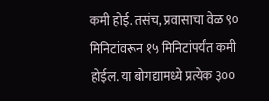कमी होई. तसंच, प्रवासाचा वेळ ९० मिनिटांवरून १५ मिनिटांपर्यंत कमी होईल. या बोगद्यामध्ये प्रत्येक ३००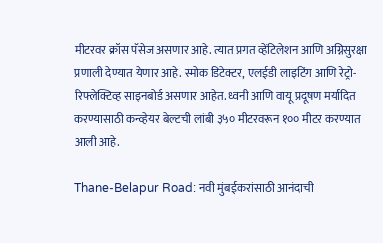मीटरवर क्रॉस पॅसेज असणार आहे. त्यात प्रगत व्हेंटिलेशन आणि अग्निसुरक्षा प्रणाली देण्यात येणार आहे. स्मोक डिटेक्टर, एलईडी लाइटिंग आणि रेट्रो-रिफ्लेक्टिव्ह साइनबोर्ड असणार आहेत. ध्वनी आणि वायू प्रदूषण मर्यादित करण्यासाठी कन्व्हेयर बेल्टची लांबी ३५० मीटरवरून १०० मीटर करण्यात आली आहे.

Thane-Belapur Road: नवी मुंबईकरांसाठी आनंदाची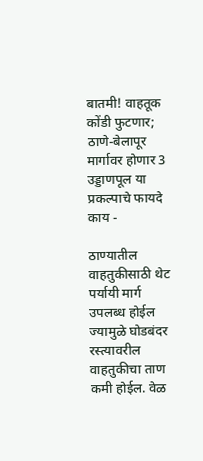बातमी! वाहतूक कोंडी फुटणार; ठाणे-बेलापूर मार्गावर होणार 3 उड्डाणपूल या प्रकल्पाचे फायदे काय -

ठाण्यातील वाहतुकीसाठी थेट पर्यायी मार्ग उपलब्ध होईल ज्यामुळे घोडबंदर रस्त्यावरील वाहतुकीचा ताण कमी होईल. वेळ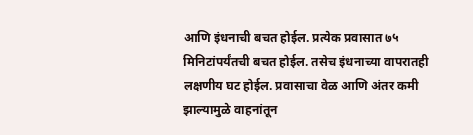आणि इंधनाची बचत होईल. प्रत्येक प्रवासात ७५ मिनिटांपर्यंतची बचत होईल. तसेच इंधनाच्या वापरातही लक्षणीय घट होईल. प्रवासाचा वेळ आणि अंतर कमी झाल्यामुळे वाहनांतून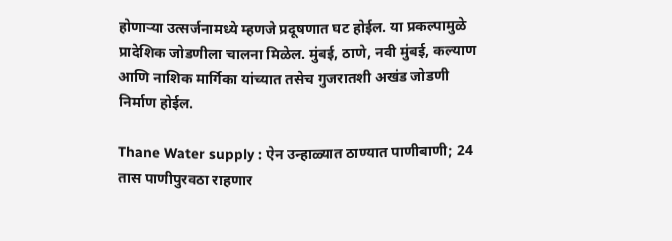होणाऱ्या उत्सर्जनामध्ये म्हणजे प्रदूषणात घट होईल. या प्रकल्पामुळे प्रादेशिक जोडणीला चालना मिळेल. मुंबई, ठाणे, नवी मुंबई, कल्याण आणि नाशिक मार्गिका यांच्यात तसेच गुजरातशी अखंड जोडणी निर्माण होईल.

Thane Water supply : ऐन उन्हाळ्यात ठाण्यात पाणीबाणी; 24 तास पाणीपुरवठा राहणार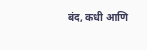बंद, कधी आणि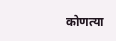कोणत्या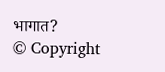भागात?
© Copyright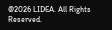@2026 LIDEA. All Rights Reserved.